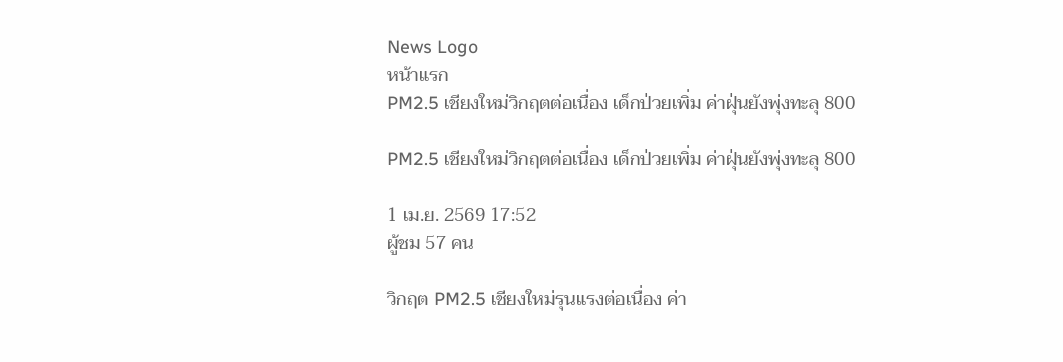News Logo
หน้าแรก
PM2.5 เชียงใหม่วิกฤตต่อเนื่อง เด็กป่วยเพิ่ม ค่าฝุ่นยังพุ่งทะลุ 800

PM2.5 เชียงใหม่วิกฤตต่อเนื่อง เด็กป่วยเพิ่ม ค่าฝุ่นยังพุ่งทะลุ 800

1 เม.ย. 2569 17:52
ผู้ชม 57 คน

วิกฤต PM2.5 เชียงใหม่รุนแรงต่อเนื่อง ค่า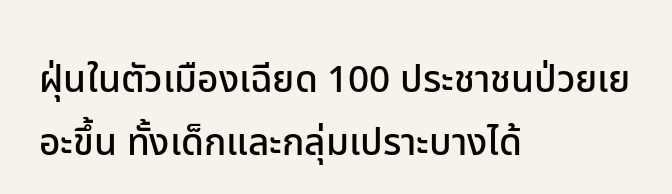ฝุ่นในตัวเมืองเฉียด 100 ประชาชนป่วยเยอะขึ้น ทั้งเด็กและกลุ่มเปราะบางได้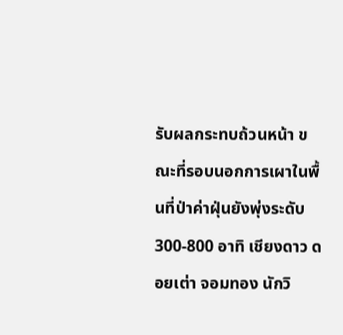รับผลกระทบถ้วนหน้า ขณะที่รอบนอกการเผาในพื้นที่ป่าค่าฝุ่นยังพุ่งระดับ 300-800 อาทิ เชียงดาว ดอยเต่า จอมทอง นักวิ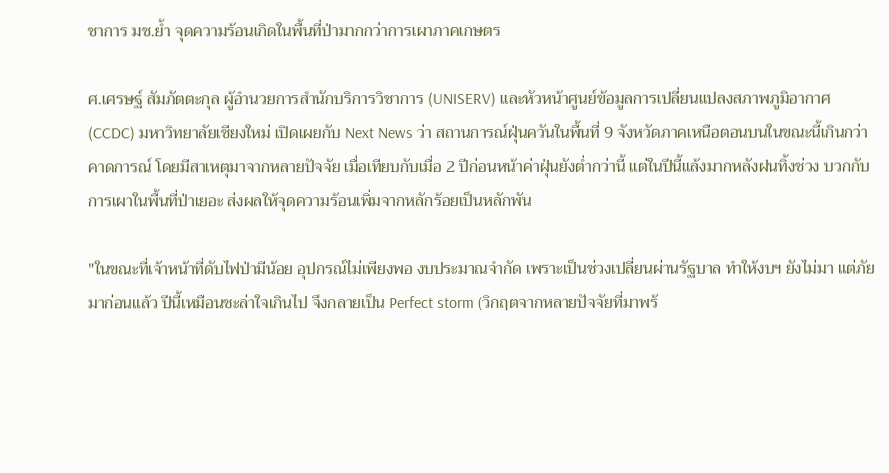ชาการ มช.ย้ำ จุดความร้อนเกิดในพื้นที่ป่ามากกว่าการเผาภาคเกษตร

ศ.เศรษฐ์ สัมภัตตะกุล ผู้อำนวยการสำนักบริการวิชาการ (UNISERV) และหัวหน้าศูนย์ข้อมูลการเปลี่ยนแปลงสภาพภูมิอากาศ (CCDC) มหาวิทยาลัยเชียงใหม่ เปิดเผยกับ Next News ว่า สถานการณ์ฝุ่นควันในพื้นที่ 9 จังหวัดภาคเหนือตอนบนในขณะนี้เกินกว่าคาดการณ์ โดยมีสาเหตุมาจากหลายปัจจัย เมื่อเทียบกับเมื่อ 2 ปีก่อนหน้าค่าฝุ่นยังต่ำกว่านี้ แต่ในปีนี้แล้งมากหลังฝนทิ้งช่วง บวกกับการเผาในพื้นที่ป่าเยอะ ส่งผลให้จุดความร้อนเพิ่มจากหลักร้อยเป็นหลักพัน

"ในขณะที่เจ้าหน้าที่ดับไฟป่ามีน้อย อุปกรณ์ไม่เพียงพอ งบประมาณจำกัด เพราะเป็นช่วงเปลี่ยนผ่านรัฐบาล ทำให้งบฯ ยังไม่มา แต่ภัยมาก่อนแล้ว ปีนี้เหมือนชะล่าใจเกินไป จึงกลายเป็น Perfect storm (วิกฤตจากหลายปัจจัยที่มาพร้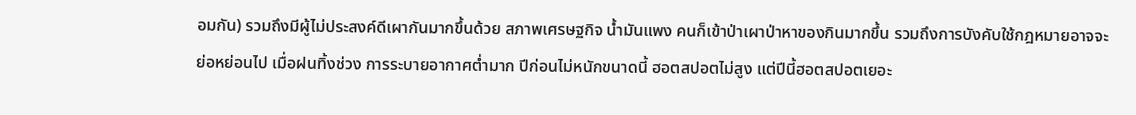อมกัน) รวมถึงมีผู้ไม่ประสงค์ดีเผากันมากขึ้นด้วย สภาพเศรษฐกิจ น้ำมันแพง คนก็เข้าป่าเผาป่าหาของกินมากขึ้น รวมถึงการบังคับใช้กฎหมายอาจจะย่อหย่อนไป เมื่อฝนทิ้งช่วง การระบายอากาศต่ำมาก ปีก่อนไม่หนักขนาดนี้ ฮอตสปอตไม่สูง แต่ปีนี้ฮอตสปอตเยอะ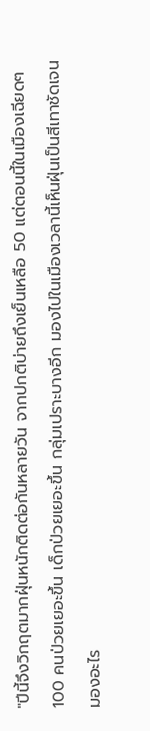"ปีนี้จึงวิกฤตมากฝุ่นหนักติดต่อกันหลายวัน จากปกติบ่ายถึงเย็นเหลือ 50 แต่ตอนนี้ในเมืองเฉียดๆ 100 คนป่วยเยอะขึ้น เด็กป่วยเยอะขึ้น กลุ่มเปราะบางอีก มองไปในเมืองเวลานี้เห็นฝุ่นเป็นสีเทาชัดเจน มองอะไร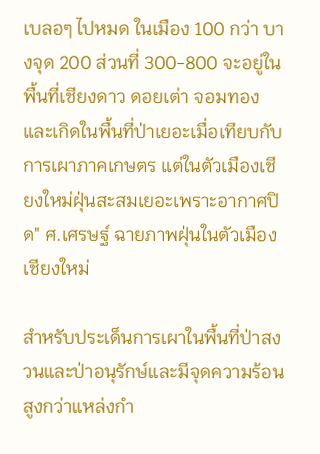เบลอๆ ไปหมด ในเมือง 100 กว่า บางจุด 200 ส่วนที่ 300-800 จะอยู่ในพื้นที่เชียงดาว ดอยเต่า จอมทอง และเกิดในพื้นที่ป่าเยอะเมื่อเทียบกับการเผาภาคเกษตร แต่ในตัวเมืองเชียงใหม่ฝุ่นสะสมเยอะเพราะอากาศปิด" ศ.เศรษฐ์ ฉายภาพฝุ่นในตัวเมืองเชียงใหม่

สำหรับประเด็นการเผาในพื้นที่ป่าสงวนและป่าอนุรักษ์และมีจุดความร้อนสูงกว่าแหล่งกำ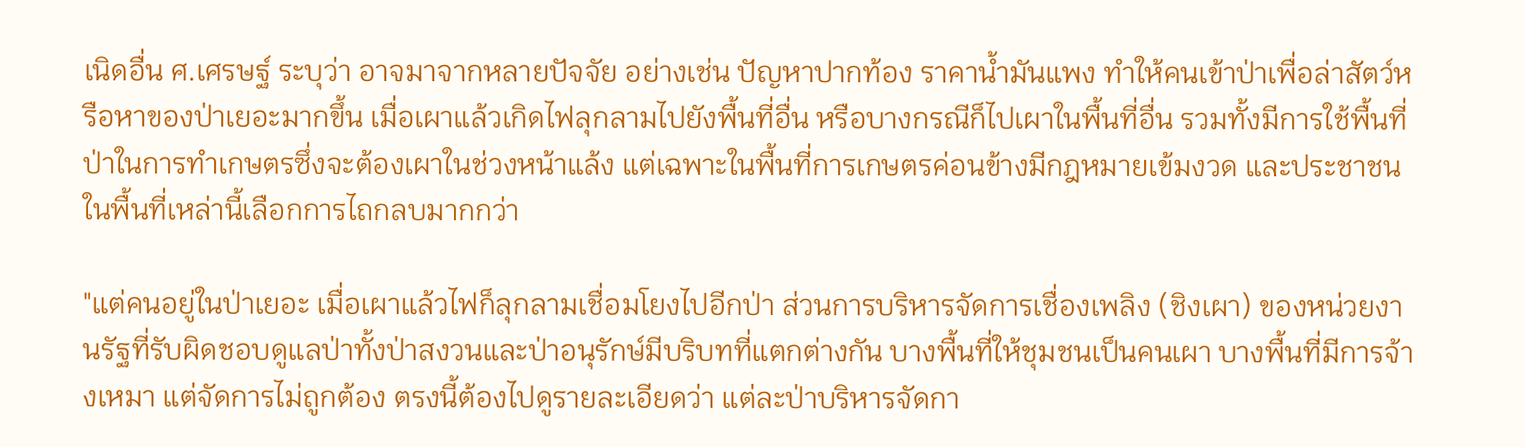เนิดอื่น ศ.เศรษฐ์ ระบุว่า อาจมาจากหลายปัจจัย อย่างเช่น ปัญหาปากท้อง ราคาน้ำมันแพง ทำให้คนเข้าป่าเพื่อล่าสัตว์หรือหาของป่าเยอะมากขึ้น เมื่อเผาแล้วเกิดไฟลุกลามไปยังพื้นที่อื่น หรือบางกรณีก็ไปเผาในพื้นที่อื่น รวมทั้งมีการใช้พื้นที่ป่าในการทำเกษตรซึ่งจะต้องเผาในช่วงหน้าแล้ง แต่เฉพาะในพื้นที่การเกษตรค่อนข้างมีกฎหมายเข้มงวด และประชาชนในพื้นที่เหล่านี้เลือกการไถกลบมากกว่า

"แต่คนอยู่ในป่าเยอะ เมื่อเผาแล้วไฟก็ลุกลามเชื่อมโยงไปอีกป่า ส่วนการบริหารจัดการเชื่องเพลิง (ชิงเผา) ของหน่วยงานรัฐที่รับผิดชอบดูแลป่าทั้งป่าสงวนและป่าอนุรักษ์มีบริบทที่แตกต่างกัน บางพื้นที่ให้ชุมชนเป็นคนเผา บางพื้นที่มีการจ้างเหมา แต่จัดการไม่ถูกต้อง ตรงนี้ต้องไปดูรายละเอียดว่า แต่ละป่าบริหารจัดกา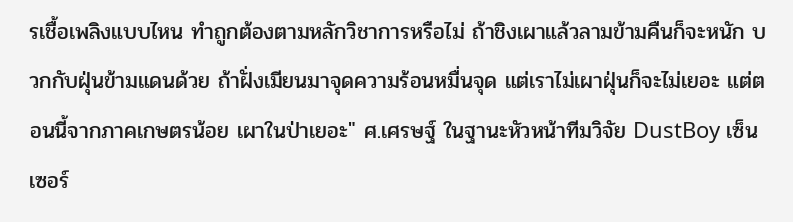รเชื้อเพลิงแบบไหน ทำถูกต้องตามหลักวิชาการหรือไม่ ถ้าชิงเผาแล้วลามข้ามคืนก็จะหนัก บวกกับฝุ่นข้ามแดนด้วย ถ้าฝั่งเมียนมาจุดความร้อนหมื่นจุด แต่เราไม่เผาฝุ่นก็จะไม่เยอะ แต่ตอนนี้จากภาคเกษตรน้อย เผาในป่าเยอะ" ศ.เศรษฐ์ ในฐานะหัวหน้าทีมวิจัย DustBoy เซ็นเซอร์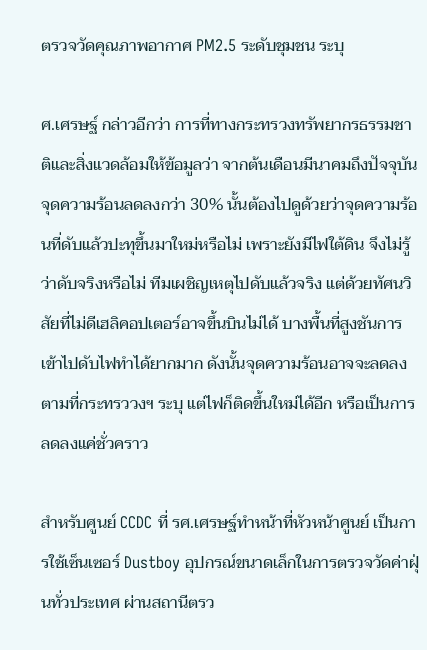ตรวจวัดคุณภาพอากาศ PM2.5 ระดับชุมชน ระบุ

ศ.เศรษฐ์ กล่าวอีกว่า การที่ทางกระทรวงทรัพยากรธรรมชาติและสิ่งแวดล้อมให้ข้อมูลว่า จากต้นเดือนมีนาคมถึงปัจจุบันจุดความร้อนลดลงกว่า 30% นั้นต้องไปดูด้วยว่าจุดความร้อนที่ดับแล้วปะทุขึ้นมาใหม่หรือไม่ เพราะยังมีไฟใต้ดิน จึงไม่รู้ว่าดับจริงหรือไม่ ทีมเผชิญเหตุไปดับแล้วจริง แต่ด้วยทัศนวิสัยที่ไม่ดีเฮลิคอปเตอร์อาจขึ้นบินไม่ได้ บางพื้นที่สูงชันการเข้าไปดับไฟทำได้ยากมาก ดังนั้นจุดความร้อนอาจจะลดลงตามที่กระทรววงฯ ระบุ แต่ไฟก็ติดขึ้นใหม่ได้อีก หรือเป็นการลดลงแค่ชั่วคราว

สำหรับศูนย์ CCDC ที่ รศ.เศรษฐ์ทำหน้าที่หัวหน้าศูนย์ เป็นการใช้เซ็นเซอร์ Dustboy อุปกรณ์ขนาดเล็กในการตรวจวัดค่าฝุ่นทั่วประเทศ ผ่านสถานีตรว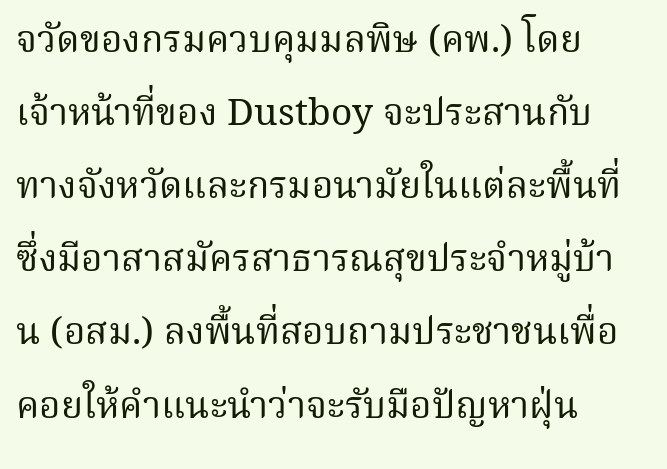จวัดของกรมควบคุมมลพิษ (คพ.) โดยเจ้าหน้าที่ของ Dustboy จะประสานกับทางจังหวัดและกรมอนามัยในแต่ละพื้นที่ ซึ่งมีอาสาสมัครสาธารณสุขประจำหมู่บ้าน (อสม.) ลงพื้นที่สอบถามประชาชนเพื่อคอยให้คำแนะนำว่าจะรับมือปัญหาฝุ่น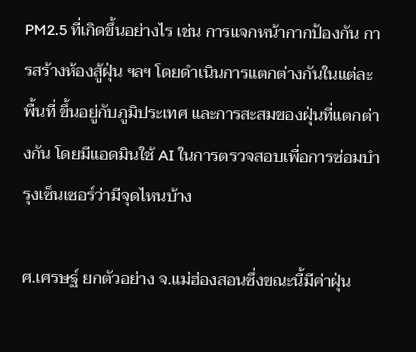PM2.5 ที่เกิดขึ้นอย่างไร เช่น การแจกหน้ากากป้องกัน การสร้างห้องสู้ฝุ่น ฯลฯ โดยดำเนินการแตกต่างกันในแต่ละพื้นที่ ขึ้นอยู่กับภูมิประเทศ และการสะสมของฝุ่นที่แตกต่างกัน โดยมีแอดมินใช้ AI ในการตรวจสอบเพื่อการซ่อมบำรุงเซ็นเซอร์ว่ามีจุดไหนบ้าง

ศ.เศรษฐ์ ยกตัวอย่าง จ.แม่ฮ่องสอนซึ่งขณะนี้มีค่าฝุ่น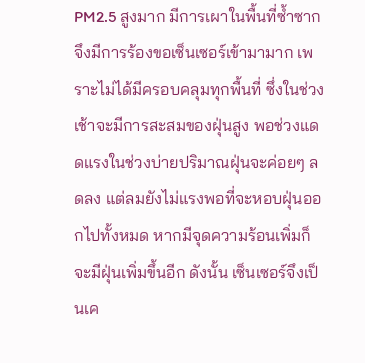PM2.5 สูงมาก มีการเผาในพื้นที่ซ้ำซาก จึงมีการร้องขอเซ็นเซอร์เข้ามามาก เพราะไม่ได้มีครอบคลุมทุกพื้นที่ ซึ่งในช่วงเช้าจะมีการสะสมของฝุ่นสูง พอช่วงแดดแรงในช่วงบ่ายปริมาณฝุ่นจะค่อยๆ ลดลง แต่ลมยังไม่แรงพอที่จะหอบฝุ่นออกไปทั้งหมด หากมีจุดความร้อนเพิ่มก็จะมีฝุ่นเพิ่มขึ้นอีก ดังนั้น เซ็นเซอร์จึงเป็นเค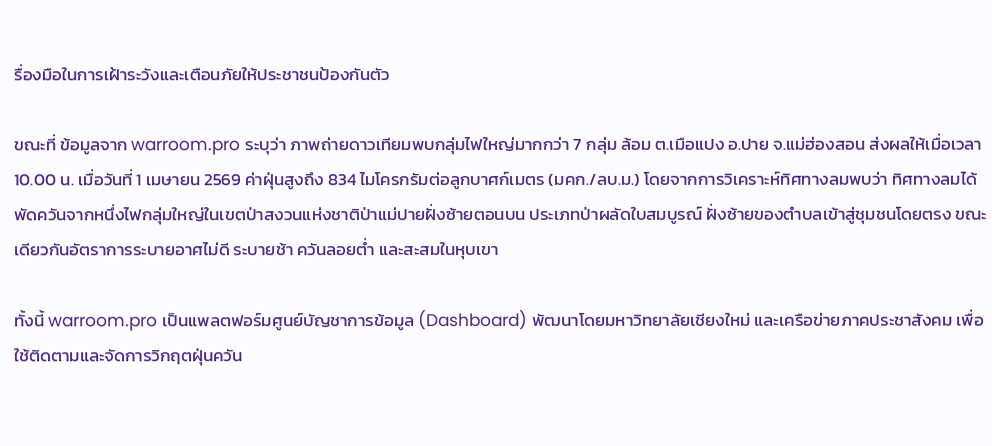รื่องมือในการเฝ้าระวังและเตือนภัยให้ประชาชนป้องกันตัว

ขณะที่ ข้อมูลจาก warroom.pro ระบุว่า ภาพถ่ายดาวเทียมพบกลุ่มไฟใหญ่มากกว่า 7 กลุ่ม ล้อม ต.เมือแปง อ.ปาย จ.แม่ฮ่องสอน ส่งผลให้เมื่อเวลา 10.00 น. เมื่อวันที่ 1 เมษายน 2569 ค่าฝุ่นสูงถึง 834 ไมโครกรัมต่อลูกบาศก์เมตร (มคก./ลบ.ม.) โดยจากการวิเคราะห์ทิศทางลมพบว่า ทิศทางลมได้พัดควันจากหนึ่งไฟกลุ่มใหญ่ในเขตป่าสงวนแห่งชาติป่าแม่ปายฝั่งซ้ายตอนบน ประเภทป่าผลัดใบสมบูรณ์ ฝั่งซ้ายของตำบลเข้าสู่ชุมชนโดยตรง ขณะเดียวกันอัตราการระบายอาศไม่ดี ระบายช้า ควันลอยต่ำ และสะสมในหุบเขา

ทั้งนี้ warroom.pro เป็นแพลตฟอร์มศูนย์บัญชาการข้อมูล (Dashboard) พัฒนาโดยมหาวิทยาลัยเชียงใหม่ และเครือข่ายภาคประชาสังคม เพื่อใช้ติดตามและจัดการวิกฤตฝุ่นควัน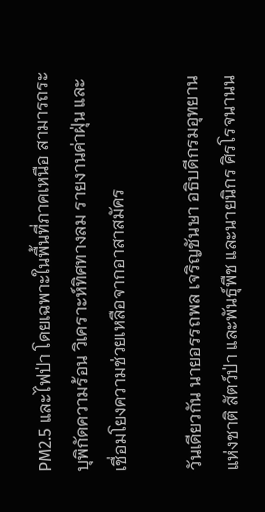PM2.5 และไฟป่า โดยเฉพาะในพื้นที่ภาคเหนือ สามารถระบุพิกัดความร้อน วิเคราะห์ทิศทางลม รายงานค่าฝุ่น และเชื่อมโยงความช่วยเหลือจากอาสาสมัคร

วันเดียวกัน นายอรรถพล เจริญชันษา อธิบดีกรมอุทยานแห่งชาติ สัตว์ป่า และพันธุ์พืช และนายนิกร ศิรโรจนานน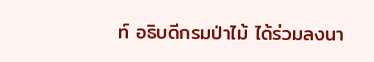ท์ อธิบดีกรมป่าไม้ ได้ร่วมลงนา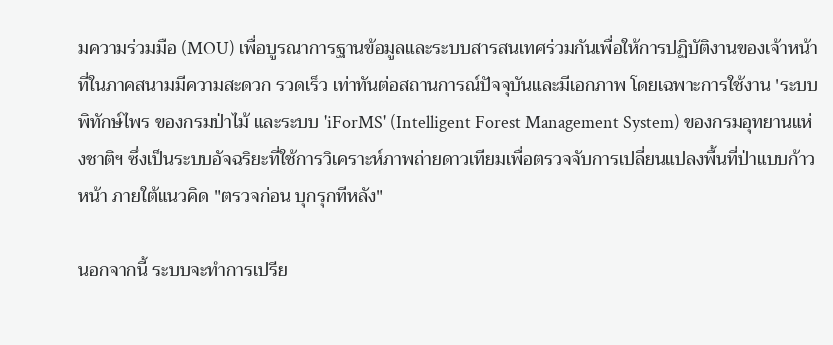มความร่วมมือ (MOU) เพื่อบูรณาการฐานข้อมูลและระบบสารสนเทศร่วมกันเพื่อให้การปฏิบัติงานของเจ้าหน้าที่ในภาคสนามมีความสะดวก รวดเร็ว เท่าทันต่อสถานการณ์ปัจจุบันและมีเอกภาพ โดยเฉพาะการใช้งาน 'ระบบพิทักษ์ไพร ของกรมป่าไม้ และระบบ 'iForMS' (Intelligent Forest Management System) ของกรมอุทยานแห่งชาติฯ ซึ่งเป็นระบบอัจฉริยะที่ใช้การวิเคราะห์ภาพถ่ายดาวเทียมเพื่อตรวจจับการเปลี่ยนแปลงพื้นที่ป่าแบบก้าวหน้า ภายใต้แนวคิด "ตรวจก่อน บุกรุกทีหลัง"

นอกจากนี้ ระบบจะทำการเปรีย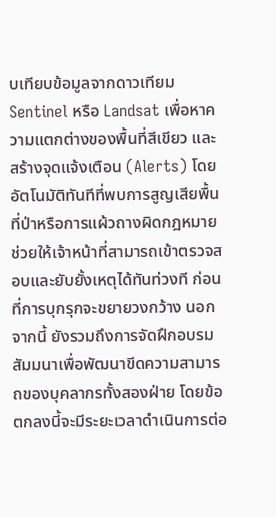บเทียบข้อมูลจากดาวเทียม Sentinel หรือ Landsat เพื่อหาความแตกต่างของพื้นที่สีเขียว และสร้างจุดแจ้งเตือน (Alerts) โดยอัตโนมัติทันทีที่พบการสูญเสียพื้นที่ป่าหรือการแผ้วถางผิดกฎหมาย ช่วยให้เจ้าหน้าที่สามารถเข้าตรวจสอบและยับยั้งเหตุได้ทันท่วงที ก่อนที่การบุกรุกจะขยายวงกว้าง นอกจากนี้ ยังรวมถึงการจัดฝึกอบรมสัมมนาเพื่อพัฒนาขีดความสามารถของบุคลากรทั้งสองฝ่าย โดยข้อตกลงนี้จะมีระยะเวลาดำเนินการต่อ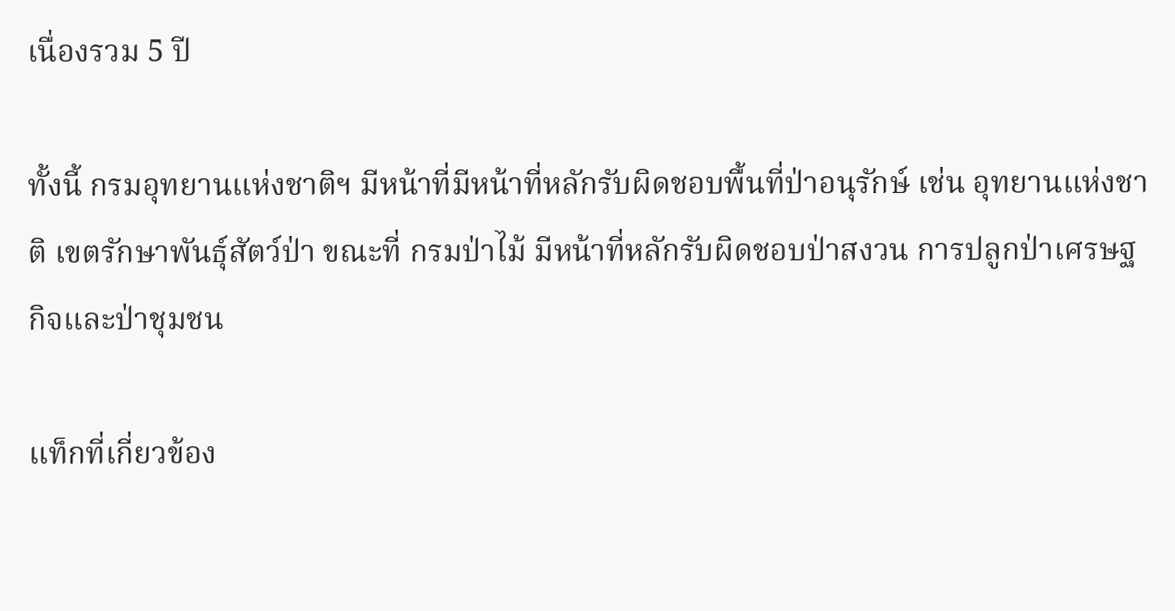เนื่องรวม 5 ปี

ทั้งนี้ กรมอุทยานแห่งชาติฯ มีหน้าที่มีหน้าที่หลักรับผิดชอบพื้นที่ป่าอนุรักษ์ เช่น อุทยานแห่งชาติ เขตรักษาพันธุ์สัตว์ป่า ขณะที่ กรมป่าไม้ มีหน้าที่หลักรับผิดชอบป่าสงวน การปลูกป่าเศรษฐกิจและป่าชุมชน

แท็กที่เกี่ยวข้อง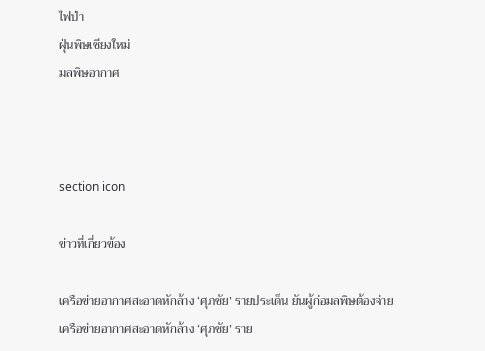ไฟป่า
ฝุ่นพิษเชียงใหม่
มลพิษอากาศ



section icon

ข่าวที่เกี่ยวข้อง

เครือข่ายอากาศสะอาดหักล้าง ‘ศุภชัย’ รายประเด็น ยันผู้ก่อมลพิษต้องจ่าย
เครือข่ายอากาศสะอาดหักล้าง ‘ศุภชัย’ ราย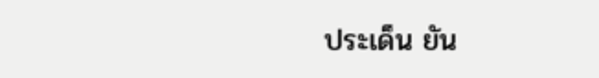ประเด็น ยัน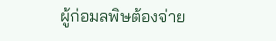ผู้ก่อมลพิษต้องจ่าย